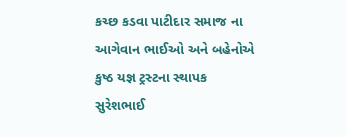કચ્છ કડવા પાટીદાર સમાજ ના આગેવાન ભાઈઓ અને બહેનોએ કુષ્ઠ યજ્ઞ ટ્રસ્ટના સ્થાપક સુરેશભાઈ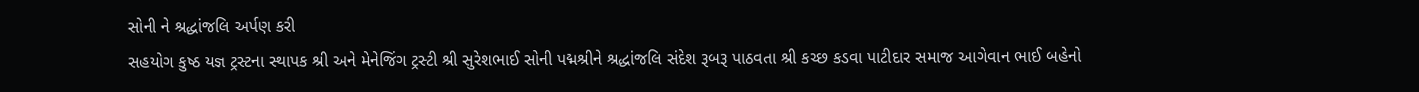સોની ને શ્રદ્ધાંજલિ અર્પણ કરી
સહયોગ કુષ્ઠ યજ્ઞ ટ્રસ્ટના સ્થાપક શ્રી અને મેનેજિંગ ટ્રસ્ટી શ્રી સુરેશભાઈ સોની પદ્મશ્રીને શ્રદ્ધાંજલિ સંદેશ રૂબરૂ પાઠવતા શ્રી કચ્છ કડવા પાટીદાર સમાજ આગેવાન ભાઈ બહેનો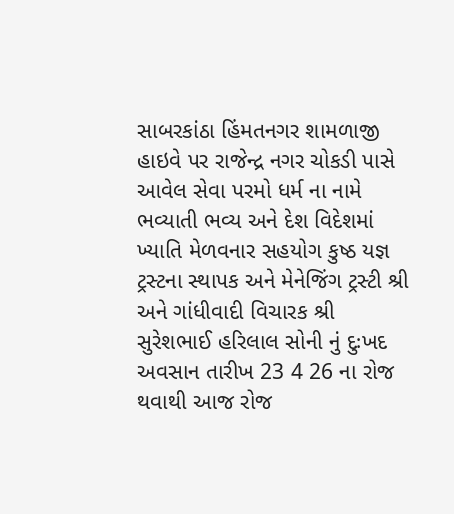સાબરકાંઠા હિંમતનગર શામળાજી હાઇવે પર રાજેન્દ્ર નગર ચોકડી પાસે આવેલ સેવા પરમો ધર્મ ના નામે ભવ્યાતી ભવ્ય અને દેશ વિદેશમાં ખ્યાતિ મેળવનાર સહયોગ કુષ્ઠ યજ્ઞ ટ્રસ્ટના સ્થાપક અને મેનેજિંગ ટ્રસ્ટી શ્રી અને ગાંધીવાદી વિચારક શ્રી સુરેશભાઈ હરિલાલ સોની નું દુઃખદ અવસાન તારીખ 23 4 26 ના રોજ થવાથી આજ રોજ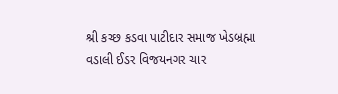શ્રી કચ્છ કડવા પાટીદાર સમાજ ખેડબ્રહ્મા વડાલી ઈડર વિજયનગર ચાર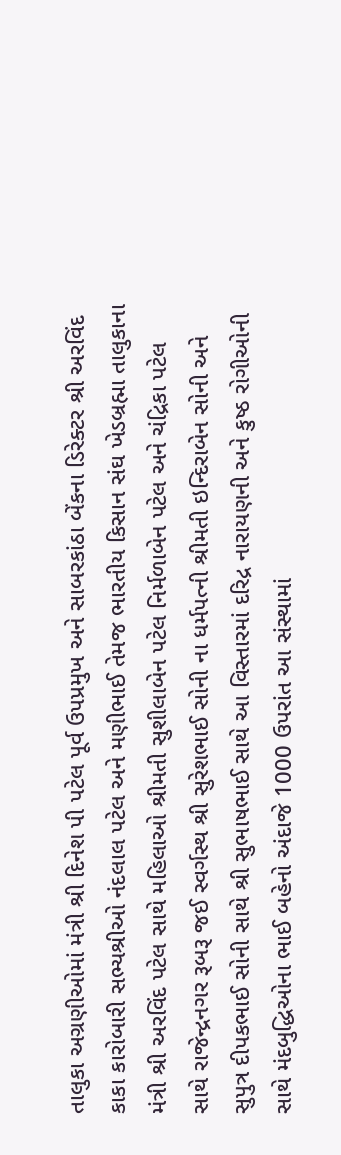તાલુકા અગ્રણીઓમાં મંત્રી શ્રી દિનેશ પી પટેલ પૂર્વ ઉપપ્રમુખ અને સાબરકાંઠા બેંકના ડિરેક્ટર શ્રી અરવિંદ કાકા કારોબારી સભ્યશ્રીઓ નંદલાલ પટેલ અને મણીભાઈ તેમજ ભારતીય કિસાન સંઘ ખેડબ્રહ્મા તાલુકાના મંત્રી શ્રી અરવિંદ પટેલ સાથે મહિલાઓ શ્રીમતી સુશીલાબેન પટેલ નિર્મળાબેન પટેલ અને ચંદ્રિકા પટેલ સાથે રાજેન્દ્રનગર રૂબરૂ જઈ સ્વર્ગસ્થ શ્રી સુરેશભાઈ સોની ના ધર્મપત્ની શ્રીમતી ઇન્દિરાબેન સોની અને સુપુત્ર દીપકભાઈ સોની સાથે શ્રી સુભાષભાઈ સાથે આ વિસ્તારમાં દરિદ્ર નારાયણની અને કુષ્ઠ રોગીઓની સાથે મંદબુદ્ધિઓના ભાઈ બહેનો અંદાજે 1000 ઉપરાંત આ સંસ્થામાં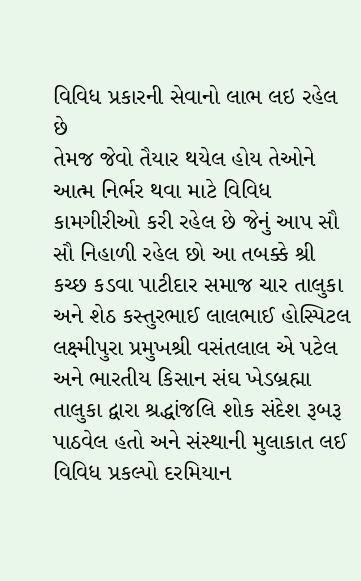વિવિધ પ્રકારની સેવાનો લાભ લઇ રહેલ છે
તેમજ જેવો તૈયાર થયેલ હોય તેઓને આત્મ નિર્ભર થવા માટે વિવિધ કામગીરીઓ કરી રહેલ છે જેનું આપ સૌ સૌ નિહાળી રહેલ છો આ તબક્કે શ્રી કચ્છ કડવા પાટીદાર સમાજ ચાર તાલુકા અને શેઠ કસ્તુરભાઈ લાલભાઈ હોસ્પિટલ લક્ષ્મીપુરા પ્રમુખશ્રી વસંતલાલ એ પટેલ અને ભારતીય કિસાન સંઘ ખેડબ્રહ્મા તાલુકા દ્વારા શ્રદ્ધાંજલિ શોક સંદેશ રૂબરૂ પાઠવેલ હતો અને સંસ્થાની મુલાકાત લઈ વિવિધ પ્રકલ્પો દરમિયાન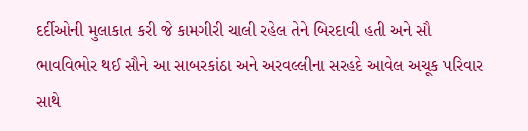દર્દીઓની મુલાકાત કરી જે કામગીરી ચાલી રહેલ તેને બિરદાવી હતી અને સૌ ભાવવિભોર થઈ સૌને આ સાબરકાંઠા અને અરવલ્લીના સરહદે આવેલ અચૂક પરિવાર સાથે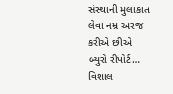સંસ્થાની મુલાકાત લેવા નમ્ર અરજ કરીએ છીએ
બ્યુરો રીપોર્ટ… વિશાલ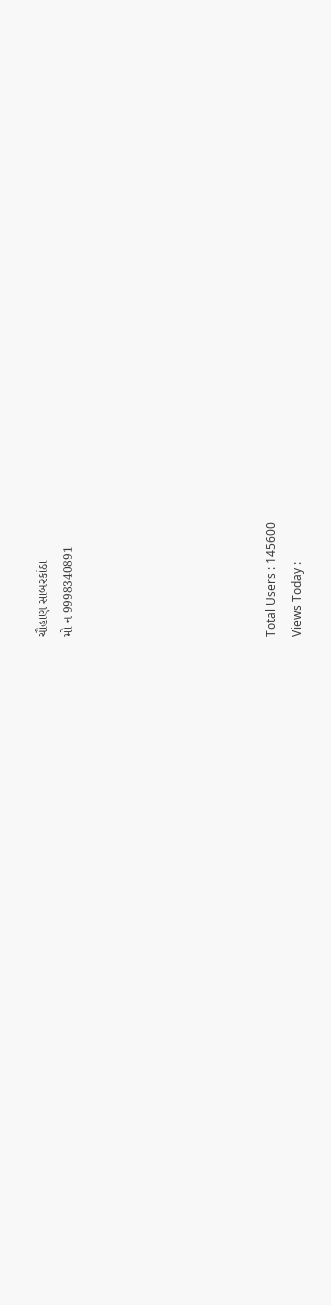ચૌહાણ સાબરકાંઠા
મો ન 9998340891







Total Users : 145600
Views Today :